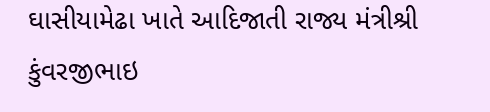ઘાસીયામેઢા ખાતે આદિજાતી રાજ્ય મંત્રીશ્રી કુંવરજીભાઇ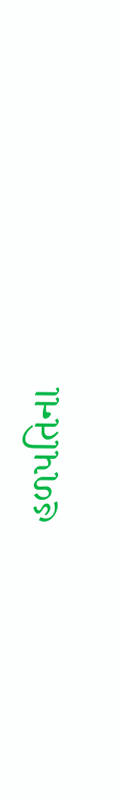હળપતિના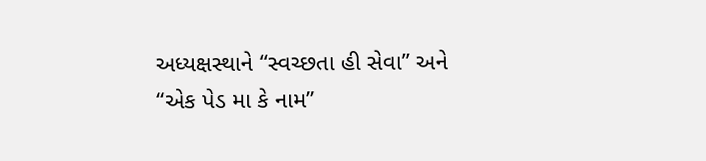અધ્યક્ષસ્થાને “સ્વચ્છતા હી સેવા” અને “એક પેડ મા કે નામ”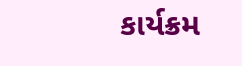કાર્યક્રમ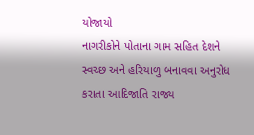યોજાયો
નાગરીકોને પોતાના ગામ સહિત દેશને સ્વચ્છ અને હરિયાળુ બનાવવા અનુરોધ કરાતા આદિજાતિ રાજ્ય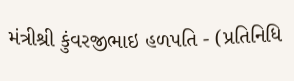મંત્રીશ્રી કુંવરજીભાઇ હળપતિ - (પ્રતિનિધિ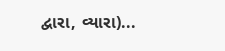દ્વારા, વ્યારા)...